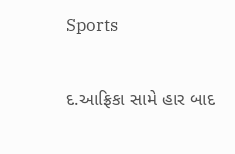Sports

દ.આફ્રિકા સામે હાર બાદ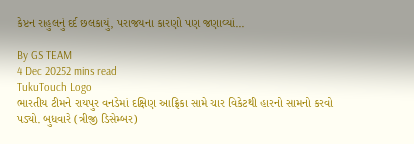કેપ્ટન રાહુલનું દર્દ છલકાયું, પરાજયના કારણો પણ જણાવ્યાં...

By GS TEAM
4 Dec 20252 mins read
TukuTouch Logo
ભારતીય ટીમને રાયપુર વનડેમાં દક્ષિણ આફ્રિકા સામે ચાર વિકેટથી હારનો સામનો કરવો પડ્યો. બુધવારે (ત્રીજી ડિસેમ્બર)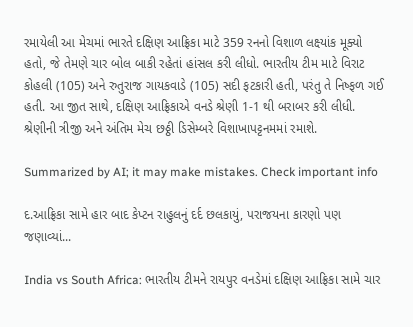રમાયેલી આ મેચમાં ભારતે દક્ષિણ આફ્રિકા માટે 359 રનનો વિશાળ લક્ષ્યાંક મૂક્યો હતો, જે તેમણે ચાર બોલ બાકી રહેતાં હાંસલ કરી લીધો. ભારતીય ટીમ માટે વિરાટ કોહલી (105) અને રુતુરાજ ગાયકવાડે (105) સદી ફટકારી હતી, પરંતુ તે નિષ્ફળ ગઈ હતી. આ જીત સાથે, દક્ષિણ આફ્રિકાએ વનડે શ્રેણી 1-1 થી બરાબર કરી લીધી. શ્રેણીની ત્રીજી અને અંતિમ મેચ છઠ્ઠી ડિસેમ્બરે વિશાખાપટ્ટનમમાં રમાશે.

Summarized by AI; it may make mistakes. Check important info

દ.આફ્રિકા સામે હાર બાદ કેપ્ટન રાહુલનું દર્દ છલકાયું, પરાજયના કારણો પણ જણાવ્યાં...

India vs South Africa: ભારતીય ટીમને રાયપુર વનડેમાં દક્ષિણ આફ્રિકા સામે ચાર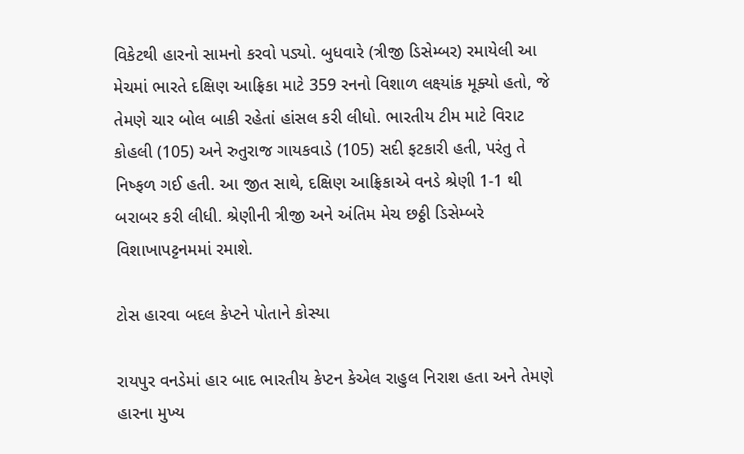વિકેટથી હારનો સામનો કરવો પડ્યો. બુધવારે (ત્રીજી ડિસેમ્બર) રમાયેલી આ મેચમાં ભારતે દક્ષિણ આફ્રિકા માટે 359 રનનો વિશાળ લક્ષ્યાંક મૂક્યો હતો, જે તેમણે ચાર બોલ બાકી રહેતાં હાંસલ કરી લીધો. ભારતીય ટીમ માટે વિરાટ કોહલી (105) અને રુતુરાજ ગાયકવાડે (105) સદી ફટકારી હતી, પરંતુ તે નિષ્ફળ ગઈ હતી. આ જીત સાથે, દક્ષિણ આફ્રિકાએ વનડે શ્રેણી 1-1 થી બરાબર કરી લીધી. શ્રેણીની ત્રીજી અને અંતિમ મેચ છઠ્ઠી ડિસેમ્બરે વિશાખાપટ્ટનમમાં રમાશે.

ટોસ હારવા બદલ કેપ્ટને પોતાને કોસ્યા

રાયપુર વનડેમાં હાર બાદ ભારતીય કેપ્ટન કેએલ રાહુલ નિરાશ હતા અને તેમણે હારના મુખ્ય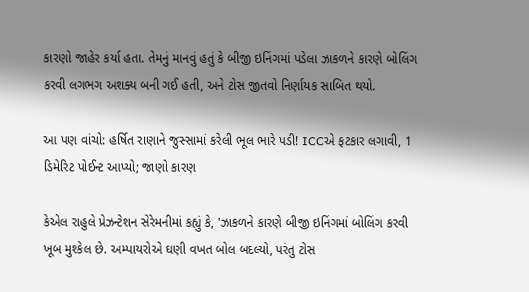કારણો જાહેર કર્યા હતા. તેમનું માનવું હતું કે બીજી ઇનિંગમાં પડેલા ઝાકળને કારણે બોલિંગ કરવી લગભગ અશક્ય બની ગઈ હતી, અને ટોસ જીતવો નિર્ણાયક સાબિત થયો.

આ પણ વાંચો: હર્ષિત રાણાને જુસ્સામાં કરેલી ભૂલ ભારે પડી! ICCએ ફટકાર લગાવી, 1 ડિમેરિટ પોઈન્ટ આપ્યો; જાણો કારણ

કેએલ રાહુલે પ્રેઝન્ટેશન સેરેમનીમાં કહ્યું કે, 'ઝાકળને કારણે બીજી ઇનિંગમાં બોલિંગ કરવી ખૂબ મુશ્કેલ છે. અમ્પાયરોએ ઘણી વખત બોલ બદલ્યો, પરંતુ ટોસ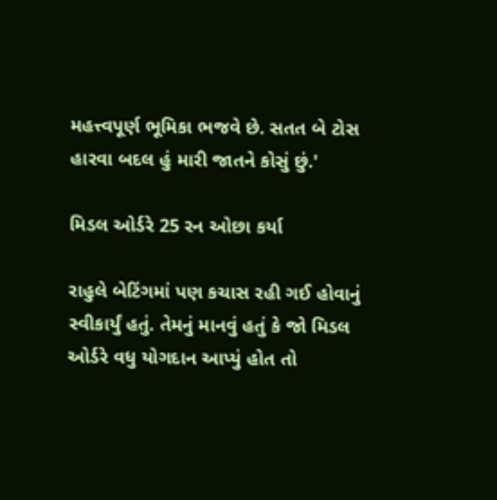મહત્ત્વપૂર્ણ ભૂમિકા ભજવે છે. સતત બે ટોસ હારવા બદલ હું મારી જાતને કોસું છું.'

મિડલ ઓર્ડરે 25 રન ઓછા કર્યા

રાહુલે બેટિંગમાં પણ કચાસ રહી ગઈ હોવાનું સ્વીકાર્યું હતું. તેમનું માનવું હતું કે જો મિડલ ઓર્ડરે વધુ યોગદાન આપ્યું હોત તો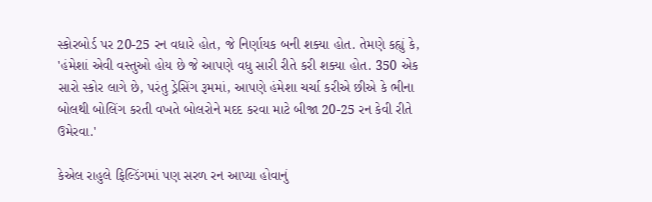સ્કોરબોર્ડ પર 20-25 રન વધારે હોત, જે નિર્ણાયક બની શક્યા હોત. તેમણે કહ્યું કે, 'હંમેશાં એવી વસ્તુઓ હોય છે જે આપણે વધુ સારી રીતે કરી શક્યા હોત. 350 એક સારો સ્કોર લાગે છે, પરંતુ ડ્રેસિંગ રૂમમાં, આપણે હંમેશા ચર્ચા કરીએ છીએ કે ભીના બોલથી બોલિંગ કરતી વખતે બોલરોને મદદ કરવા માટે બીજા 20-25 રન કેવી રીતે ઉમેરવા.'

કેએલ રાહુલે ફિલ્ડિંગમાં પણ સરળ રન આપ્યા હોવાનું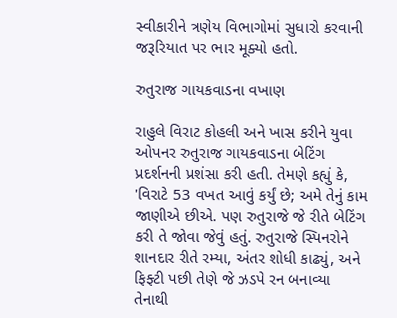સ્વીકારીને ત્રણેય વિભાગોમાં સુધારો કરવાની જરૂરિયાત પર ભાર મૂક્યો હતો.

રુતુરાજ ગાયકવાડના વખાણ

રાહુલે વિરાટ કોહલી અને ખાસ કરીને યુવા ઓપનર રુતુરાજ ગાયકવાડના બેટિંગ પ્રદર્શનની પ્રશંસા કરી હતી. તેમણે કહ્યું કે, 'વિરાટે 53 વખત આવું કર્યું છે; અમે તેનું કામ જાણીએ છીએ. પણ રુતુરાજે જે રીતે બેટિંગ કરી તે જોવા જેવું હતું. રુતુરાજે સ્પિનરોને શાનદાર રીતે રમ્યા, અંતર શોધી કાઢ્યું, અને ફિફ્ટી પછી તેણે જે ઝડપે રન બનાવ્યા તેનાથી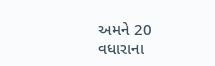અમને 20 વધારાના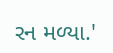રન મળ્યા.'